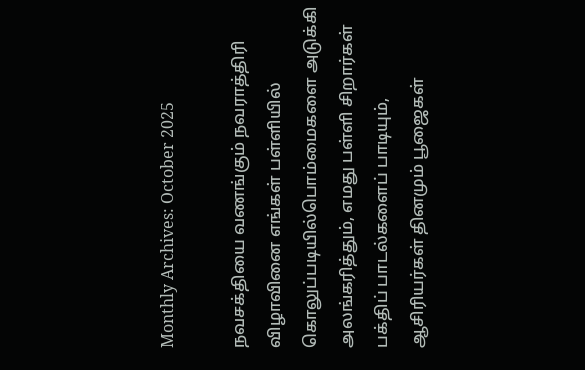Monthly Archives: October 2025

நவசக்தியை வணங்கும் நவராத்திரி விழாவினை எங்கள் பள்ளியில் கொலுப்படியில்பொம்மைகளை அடுக்கி அலங்கரித்தும், எமது பள்ளி சிறார்கள் பக்திப் பாடல்களைப் பாடியும், ஆசிரியர்கள் தினமும் பூஜைகள்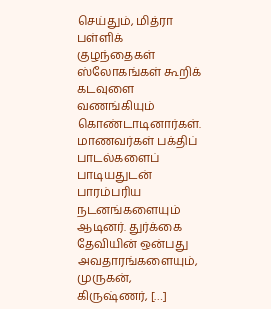செய்தும், மித்ரா பள்ளிக் குழந்தைகள் ஸ்லோகங்கள் கூறிக் கடவுளை வணங்கியும் கொண்டாடினார்கள். மாணவர்கள் பக்திப் பாடல்களைப் பாடியதுடன் பாரம்பரிய நடனங்களையும் ஆடினர். துர்க்கை தேவியின் ஒன்பது அவதாரங்களையும், முருகன், கிருஷ்ணர், […]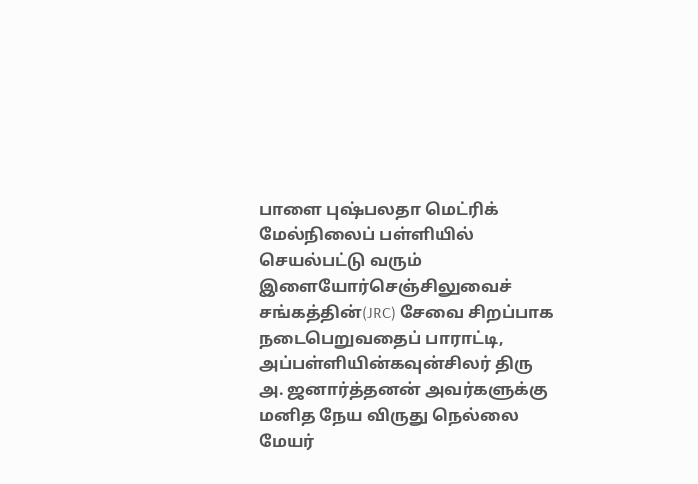பாளை புஷ்பலதா மெட்ரிக் மேல்நிலைப் பள்ளியில் செயல்பட்டு வரும் இளையோர்செஞ்சிலுவைச் சங்கத்தின்(JRC) சேவை சிறப்பாக நடைபெறுவதைப் பாராட்டி, அப்பள்ளியின்கவுன்சிலர் திரு அ. ஜனார்த்தனன் அவர்களுக்கு மனித நேய விருது நெல்லை மேயர்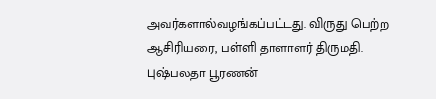அவர்களால்வழங்கப்பட்டது. விருது பெற்ற ஆசிரியரை, பள்ளி தாளாளர் திருமதி. புஷ்பலதா பூரணன்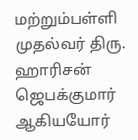மற்றும்பள்ளி முதல்வர் திரு. ஹாரிசன் ஜெபக்குமார் ஆகியயோர்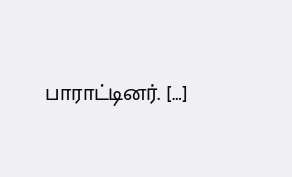பாராட்டினர். […]